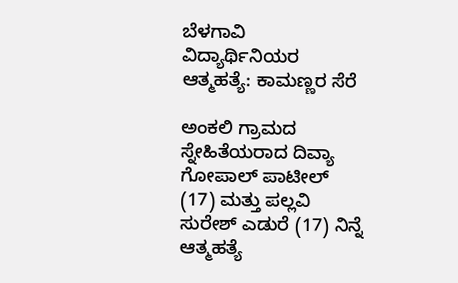ಬೆಳಗಾವಿ ವಿದ್ಯಾರ್ಥಿನಿಯರ ಆತ್ಮಹತ್ಯೆ: ಕಾಮಣ್ಣರ ಸೆರೆ

ಅಂಕಲಿ ಗ್ರಾಮದ ಸ್ನೇಹಿತೆಯರಾದ ದಿವ್ಯಾ ಗೋಪಾಲ್ ಪಾಟೀಲ್ (17) ಮತ್ತು ಪಲ್ಲವಿ ಸುರೇಶ್ ಎಡುರೆ (17) ನಿನ್ನೆ ಆತ್ಮಹತ್ಯೆ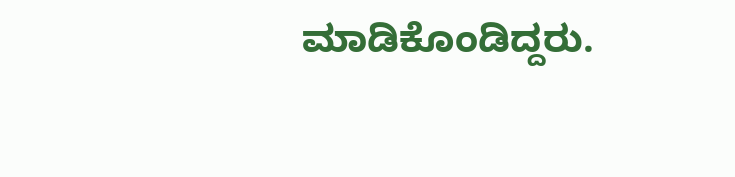ಮಾಡಿಕೊಂಡಿದ್ದರು.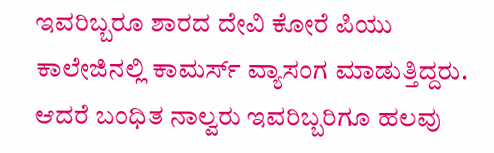ಇವರಿಬ್ಬರೂ ಶಾರದ ದೇವಿ ಕೋರೆ ಪಿಯು ಕಾಲೇಜಿನಲ್ಲಿ ಕಾಮರ್ಸ್ ವ್ಯಾಸಂಗ ಮಾಡುತ್ತಿದ್ದರು.
ಆದರೆ ಬಂಧಿತ ನಾಲ್ವರು ಇವರಿಬ್ಬರಿಗೂ ಹಲವು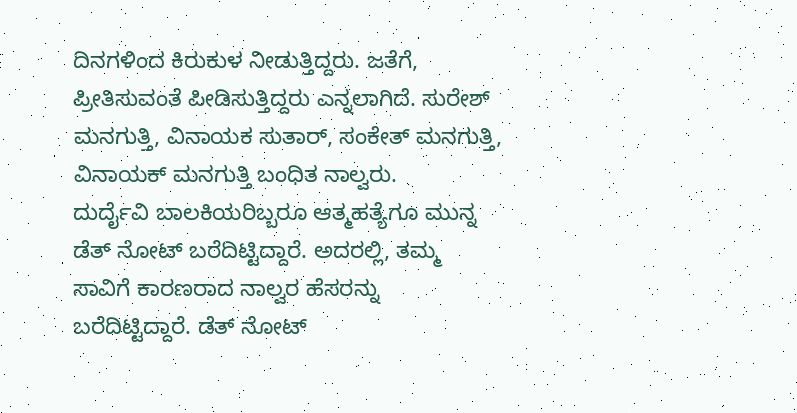ದಿನಗಳಿಂದ ಕಿರುಕುಳ ನೀಡುತ್ತಿದ್ದರು. ಜತೆಗೆ, ಪ್ರೀತಿಸುವಂತೆ ಪೀಡಿಸುತ್ತಿದ್ದರು ಎನ್ನಲಾಗಿದೆ. ಸುರೇಶ್ ಮನಗುತ್ತಿ, ವಿನಾಯಕ ಸುತಾರ್, ಸಂಕೇತ್ ಮನಗುತ್ತಿ, ವಿನಾಯಕ್ ಮನಗುತ್ತಿ ಬಂಧಿತ ನಾಲ್ವರು.
ದುರ್ದೈವಿ ಬಾಲಕಿಯರಿಬ್ಬರೂ ಆತ್ಮಹತ್ಯೆಗೂ ಮುನ್ನ ಡೆತ್ ನೋಟ್ ಬರೆದಿಟ್ಟಿದ್ದಾರೆ. ಅದರಲ್ಲಿ, ತಮ್ಮ ಸಾವಿಗೆ ಕಾರಣರಾದ ನಾಲ್ವರ ಹೆಸರನ್ನು ಬರೆದಿಟ್ಟಿದ್ದಾರೆ. ಡೆತ್ ನೋಟ್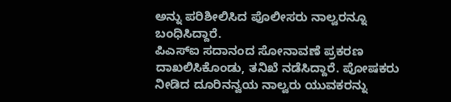ಅನ್ನು ಪರಿಶೀಲಿಸಿದ ಪೊಲೀಸರು ನಾಲ್ವರನ್ನೂ ಬಂಧಿಸಿದ್ದಾರೆ.
ಪಿಎಸ್ಐ ಸದಾನಂದ ಸೋನಾವಣೆ ಪ್ರಕರಣ ದಾಖಲಿಸಿಕೊಂಡು, ತನಿಖೆ ನಡೆಸಿದ್ದಾರೆ. ಪೋಷಕರು ನೀಡಿದ ದೂರಿನನ್ವಯ ನಾಲ್ವರು ಯುವಕರನ್ನು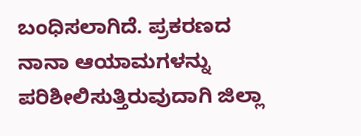ಬಂಧಿಸಲಾಗಿದೆ. ಪ್ರಕರಣದ ನಾನಾ ಆಯಾಮಗಳನ್ನು ಪರಿಶೀಲಿಸುತ್ತಿರುವುದಾಗಿ ಜಿಲ್ಲಾ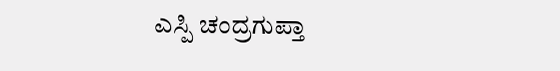ಎಸ್ಪಿ ಚಂದ್ರಗುಪ್ತಾ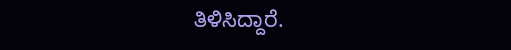ತಿಳಿಸಿದ್ದಾರೆ.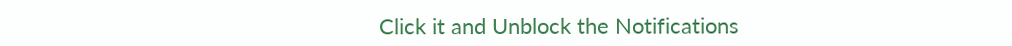Click it and Unblock the Notifications